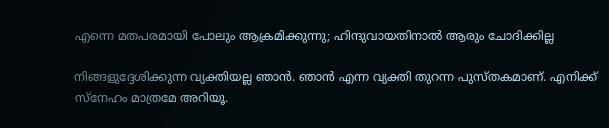എന്നെ മതപരമായി പോലും ആക്രമിക്കുന്നു; ഹിന്ദുവായതിനാല്‍ ആരും ചോദിക്കില്ല

നിങ്ങളുദ്ദേശിക്കുന്ന വ്യക്തിയല്ല ഞാന്‍. ഞാന്‍ എന്ന വ്യക്തി തുറന്ന പുസ്തകമാണ്. എനിക്ക് സ്നേഹം മാത്രമേ അറിയൂ.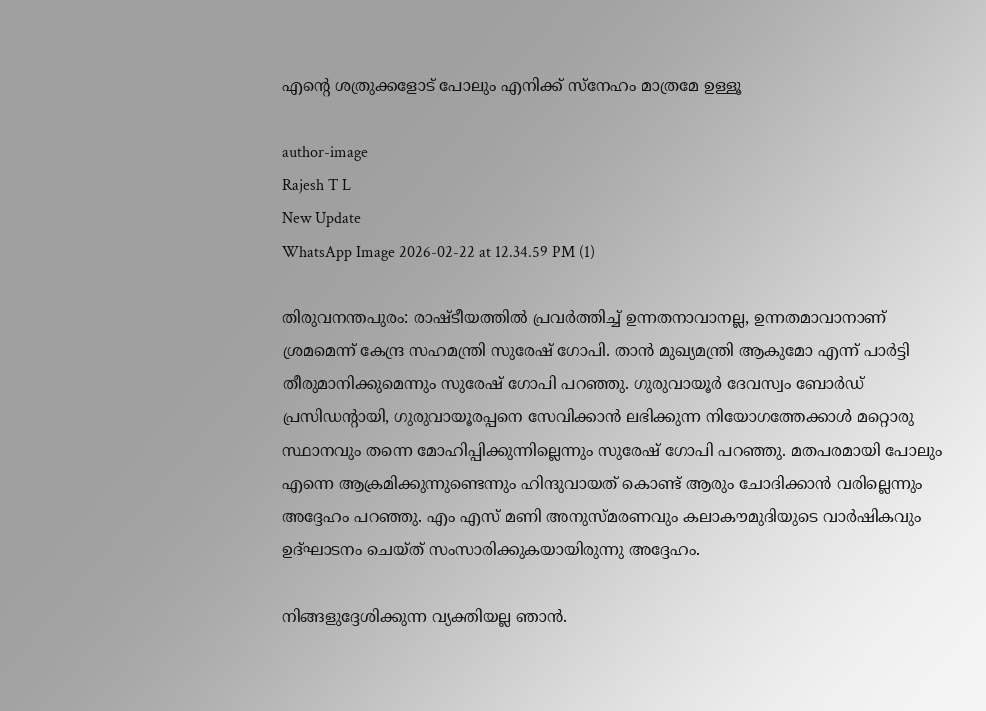എന്റെ ശത്രുക്കളോട് പോലും എനിക്ക് സ്നേഹം മാത്രമേ ഉള്ളൂ

author-image
Rajesh T L
New Update
WhatsApp Image 2026-02-22 at 12.34.59 PM (1)

തിരുവനന്തപുരം: രാഷ്ടീയത്തില്‍ പ്രവര്‍ത്തിച്ച് ഉന്നതനാവാനല്ല, ഉന്നതമാവാനാണ് ശ്രമമെന്ന് കേന്ദ്ര സഹമന്ത്രി സുരേഷ് ഗോപി. താന്‍ മുഖ്യമന്ത്രി ആകുമോ എന്ന് പാര്‍ട്ടി തീരുമാനിക്കുമെന്നും സുരേഷ് ഗോപി പറഞ്ഞു. ഗുരുവായൂര്‍ ദേവസ്വം ബോര്‍ഡ് പ്രസിഡന്റായി, ഗുരുവായൂരപ്പനെ സേവിക്കാന്‍ ലഭിക്കുന്ന നിയോഗത്തേക്കാള്‍ മറ്റൊരു സ്ഥാനവും തന്നെ മോഹിപ്പിക്കുന്നില്ലെന്നും സുരേഷ് ഗോപി പറഞ്ഞു. മതപരമായി പോലും എന്നെ ആക്രമിക്കുന്നുണ്ടെന്നും ഹിന്ദുവായത് കൊണ്ട് ആരും ചോദിക്കാന്‍ വരില്ലെന്നും അദ്ദേഹം പറഞ്ഞു. എം എസ് മണി അനുസ്മരണവും കലാകൗമുദിയുടെ വാര്‍ഷികവും ഉദ്ഘാടനം ചെയ്ത് സംസാരിക്കുകയായിരുന്നു അദ്ദേഹം.

നിങ്ങളുദ്ദേശിക്കുന്ന വ്യക്തിയല്ല ഞാന്‍.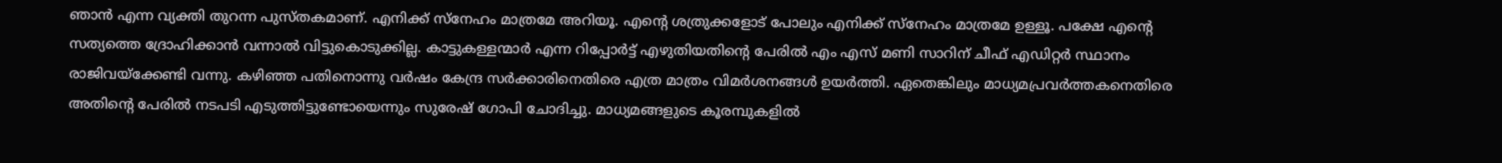ഞാന്‍ എന്ന വ്യക്തി തുറന്ന പുസ്തകമാണ്. എനിക്ക് സ്നേഹം മാത്രമേ അറിയൂ. എന്റെ ശത്രുക്കളോട് പോലും എനിക്ക് സ്നേഹം മാത്രമേ ഉള്ളൂ. പക്ഷേ എന്റെ സത്യത്തെ ദ്രോഹിക്കാന്‍ വന്നാല്‍ വിട്ടുകൊടുക്കില്ല. കാട്ടുകള്ളന്മാര്‍ എന്ന റിപ്പോര്‍ട്ട് എഴുതിയതിന്റെ പേരില്‍ എം എസ് മണി സാറിന് ചീഫ് എഡിറ്റര്‍ സ്ഥാനം രാജിവയ്ക്കേണ്ടി വന്നു. കഴിഞ്ഞ പതിനൊന്നു വര്‍ഷം കേന്ദ്ര സര്‍ക്കാരിനെതിരെ എത്ര മാത്രം വിമര്‍ശനങ്ങള്‍ ഉയര്‍ത്തി. ഏതെങ്കിലും മാധ്യമപ്രവര്‍ത്തകനെതിരെ അതിന്റെ പേരില്‍ നടപടി എടുത്തിട്ടുണ്ടോയെന്നും സുരേഷ് ഗോപി ചോദിച്ചു. മാധ്യമങ്ങളുടെ കൂരമ്പുകളില്‍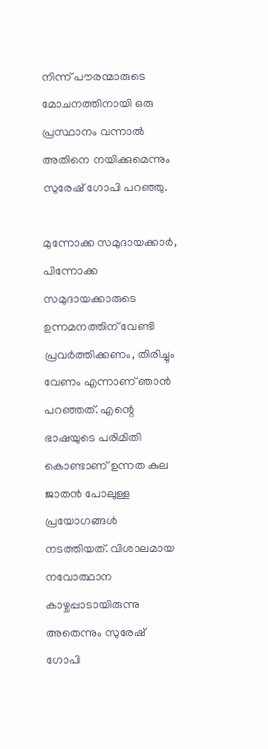നിന്ന് പൗരന്മാരുടെ മോചനത്തിനായി ഒരു പ്രസ്ഥാനം വന്നാല്‍ അതിനെ നയിക്കുമെന്നും സുരേഷ് ഗോപി പറഞ്ഞു.

മുന്നോക്ക സമുദായക്കാര്‍, പിന്നോക്ക സമുദായക്കാരുടെ ഉന്നമനത്തിന് വേണ്ടി പ്രവര്‍ത്തിക്കണം, തിരിച്ചും വേണം എന്നാണ് ഞാന്‍ പറഞ്ഞത്. എന്റെ ഭാഷയുടെ പരിമിതി കൊണ്ടാണ് ഉന്നത കുല ജാതന്‍ പോലുള്ള പ്രയോഗങ്ങള്‍ നടത്തിയത്. വിശാലമായ നവോത്ഥാന കാഴ്ചപ്പാടായിരുന്നു അതെന്നും സുരേഷ് ഗോപി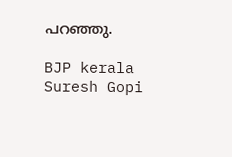പറഞ്ഞു.

BJP kerala Suresh Gopi